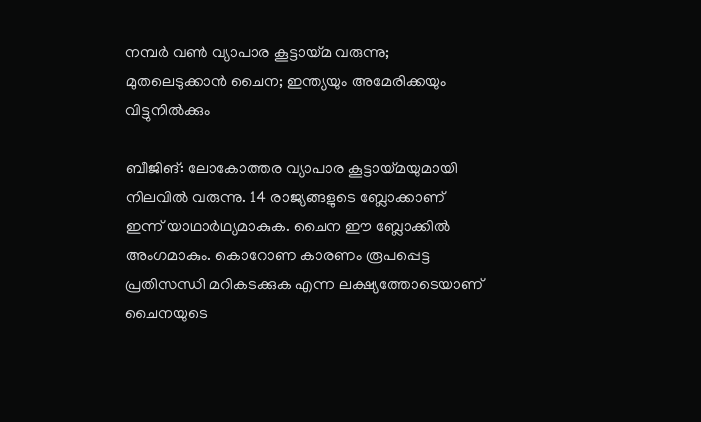നമ്പര്‍ വണ്‍ വ്യാപാര കൂട്ടായ്മ വരുന്നു; മുതലെടുക്കാന്‍ ചൈന; ഇന്ത്യയും അമേരിക്കയും വിട്ടുനില്‍ക്കും

ബീജിങ്: ലോകോത്തര വ്യാപാര കൂട്ടായ്മയുമായി നിലവില്‍ വരുന്നു. 14 രാജ്യങ്ങളുടെ ബ്ലോക്കാണ് ഇന്ന് യാഥാര്‍ഥ്യമാകുക. ചൈന ഈ ബ്ലോക്കില്‍ അംഗമാകും. കൊറോണ കാരണം രൂപപ്പെട്ട പ്രതിസന്ധി മറികടക്കുക എന്ന ലക്ഷ്യത്തോടെയാണ് ചൈനയുടെ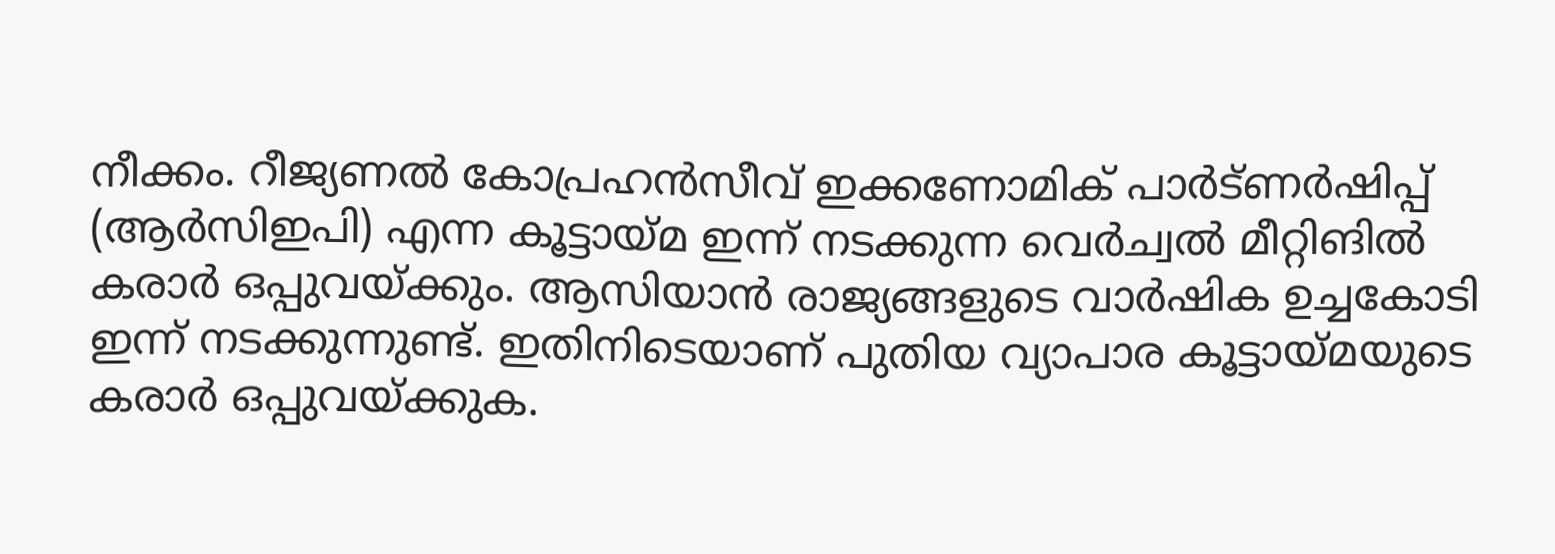നീക്കം. റീജ്യണല്‍ കോപ്രഹന്‍സീവ് ഇക്കണോമിക് പാര്‍ട്ണര്‍ഷിപ്പ് (ആര്‍സിഇപി) എന്ന കൂട്ടായ്മ ഇന്ന് നടക്കുന്ന വെര്‍ച്വല്‍ മീറ്റിങില്‍ കരാര്‍ ഒപ്പുവയ്ക്കും. ആസിയാന്‍ രാജ്യങ്ങളുടെ വാര്‍ഷിക ഉച്ചകോടി ഇന്ന് നടക്കുന്നുണ്ട്. ഇതിനിടെയാണ് പുതിയ വ്യാപാര കൂട്ടായ്മയുടെ കരാര്‍ ഒപ്പുവയ്ക്കുക.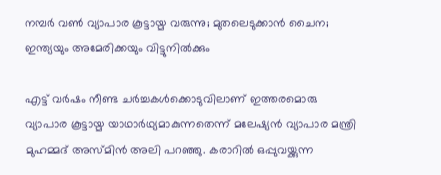നമ്പര്‍ വണ്‍ വ്യാപാര കൂട്ടായ്മ വരുന്നു; മുതലെടുക്കാന്‍ ചൈന; ഇന്ത്യയും അമേരിക്കയും വിട്ടുനില്‍ക്കും

എട്ട് വര്‍ഷം നീണ്ട ചര്‍ച്ചകള്‍ക്കൊടുവിലാണ് ഇത്തരമൊരു വ്യാപാര കൂട്ടായ്മ യാഥാര്‍ഥ്യമാകുന്നതെന്ന് മലേഷ്യന്‍ വ്യാപാര മന്ത്രി മുഹമ്മദ് അസ്മിന്‍ അലി പറഞ്ഞു. കരാറില്‍ ഒപ്പുവയ്ക്കുന്ന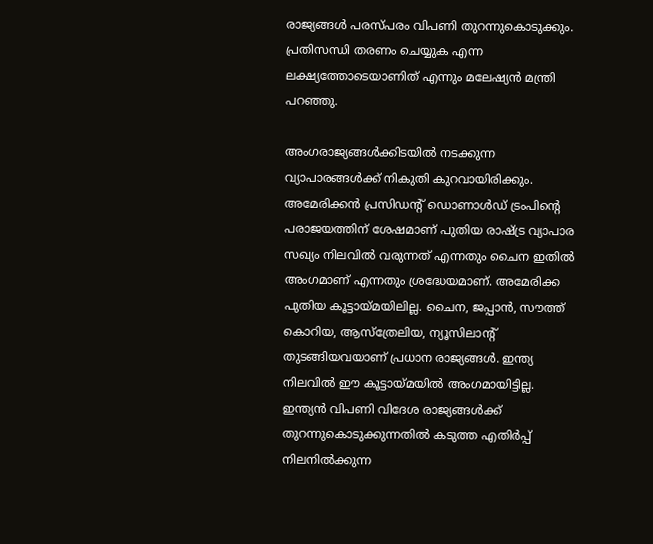രാജ്യങ്ങള്‍ പരസ്പരം വിപണി തുറന്നുകൊടുക്കും. പ്രതിസന്ധി തരണം ചെയ്യുക എന്ന ലക്ഷ്യത്തോടെയാണിത് എന്നും മലേഷ്യന്‍ മന്ത്രി പറഞ്ഞു.

അംഗരാജ്യങ്ങള്‍ക്കിടയില്‍ നടക്കുന്ന വ്യാപാരങ്ങള്‍ക്ക് നികുതി കുറവായിരിക്കും. അമേരിക്കന്‍ പ്രസിഡന്റ് ഡൊണാള്‍ഡ് ട്രംപിന്റെ പരാജയത്തിന് ശേഷമാണ് പുതിയ രാഷ്ട്ര വ്യാപാര സഖ്യം നിലവില്‍ വരുന്നത് എന്നതും ചൈന ഇതില്‍ അംഗമാണ് എന്നതും ശ്രദ്ധേയമാണ്. അമേരിക്ക പുതിയ കൂട്ടായ്മയിലില്ല. ചൈന, ജപ്പാന്‍, സൗത്ത് കൊറിയ, ആസ്‌ത്രേലിയ, ന്യൂസിലാന്റ് തുടങ്ങിയവയാണ് പ്രധാന രാജ്യങ്ങള്‍. ഇന്ത്യ നിലവില്‍ ഈ കൂട്ടായ്മയില്‍ അംഗമായിട്ടില്ല. ഇന്ത്യന്‍ വിപണി വിദേശ രാജ്യങ്ങള്‍ക്ക് തുറന്നുകൊടുക്കുന്നതില്‍ കടുത്ത എതിര്‍പ്പ് നിലനില്‍ക്കുന്ന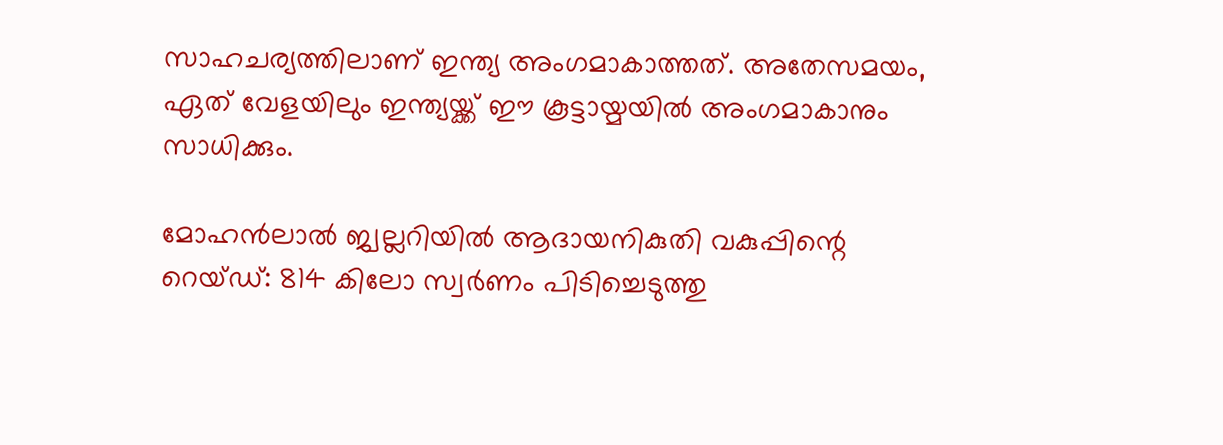സാഹചര്യത്തിലാണ് ഇന്ത്യ അംഗമാകാത്തത്. അതേസമയം, ഏത് വേളയിലും ഇന്ത്യയ്ക്ക് ഈ കൂട്ടായ്മയില്‍ അംഗമാകാനും സാധിക്കും.

മോഹന്‍ലാല്‍ ജ്വല്ലറിയില്‍ ആദായനികുതി വകുപ്പിന്റെ റെയ്ഡ്: 814 കിലോ സ്വര്‍ണം പിടിച്ചെടുത്തു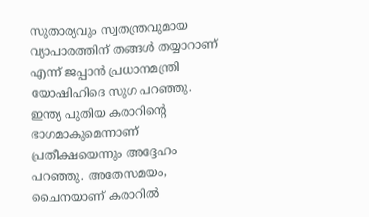സുതാര്യവും സ്വതന്ത്രവുമായ വ്യാപാരത്തിന് തങ്ങള്‍ തയ്യാറാണ് എന്ന് ജപ്പാന്‍ പ്രധാനമന്ത്രി യോഷിഹിദെ സുഗ പറഞ്ഞു. ഇന്ത്യ പുതിയ കരാറിന്റെ ഭാഗമാകുമെന്നാണ് പ്രതീക്ഷയെന്നും അദ്ദേഹം പറഞ്ഞു. അതേസമയം, ചൈനയാണ് കരാറില്‍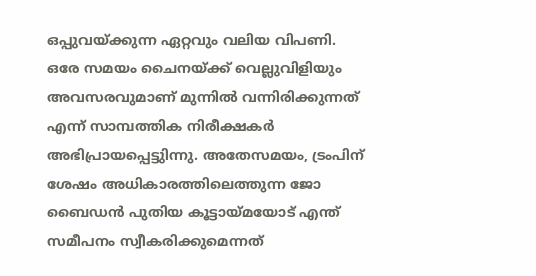ഒപ്പുവയ്ക്കുന്ന ഏറ്റവും വലിയ വിപണി. ഒരേ സമയം ചൈനയ്ക്ക് വെല്ലുവിളിയും അവസരവുമാണ് മുന്നില്‍ വന്നിരിക്കുന്നത് എന്ന് സാമ്പത്തിക നിരീക്ഷകര്‍ അഭിപ്രായപ്പെട്ടുിന്നു. അതേസമയം, ട്രംപിന് ശേഷം അധികാരത്തിലെത്തുന്ന ജോ ബൈഡന്‍ പുതിയ കൂട്ടായ്മയോട് എന്ത് സമീപനം സ്വീകരിക്കുമെന്നത്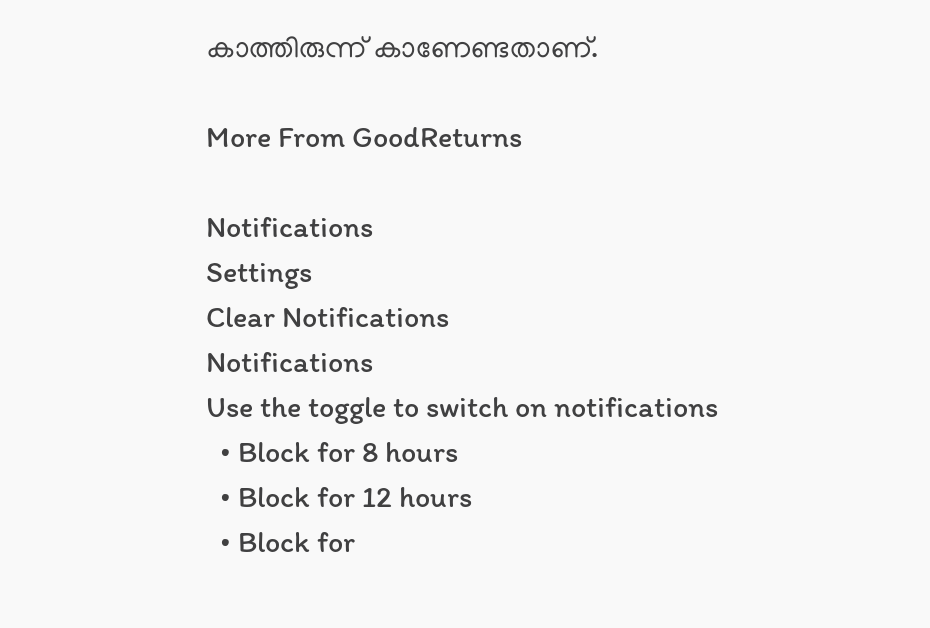കാത്തിരുന്ന് കാണേണ്ടതാണ്.

More From GoodReturns

Notifications
Settings
Clear Notifications
Notifications
Use the toggle to switch on notifications
  • Block for 8 hours
  • Block for 12 hours
  • Block for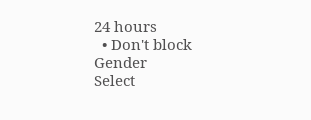24 hours
  • Don't block
Gender
Select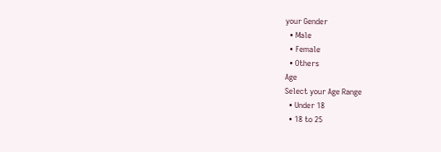your Gender
  • Male
  • Female
  • Others
Age
Select your Age Range
  • Under 18
  • 18 to 25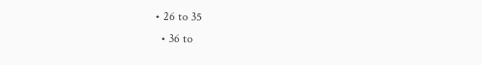• 26 to 35
  • 36 to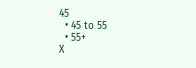45
  • 45 to 55
  • 55+
X